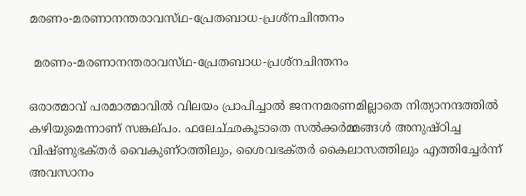മരണം-മരണാനന്തരാവസ്‌ഥ-പ്രേതബാധ-പ്രശ്‌നചിന്തനം

 മരണം-മരണാനന്തരാവസ്‌ഥ-പ്രേതബാധ-പ്രശ്‌നചിന്തനം

ഒരാത്മാവ്‌ പരമാത്മാവില്‍ വിലയം പ്രാപിച്ചാല്‍ ജനനമരണമില്ലാതെ നിത്യാനന്ദത്തില്‍ കഴിയുമെന്നാണ്‌ സങ്കല്‌പം. ഫലേച്‌ഛകൂടാതെ സല്‍ക്കര്‍മ്മങ്ങള്‍ അനുഷ്‌ഠിച്ച വിഷ്‌ണുഭക്‌തര്‍ വൈകുണ്‌ഠത്തിലും, ശൈവഭക്‌തര്‍ കൈലാസത്തിലും എത്തിച്ചേര്‍ന്ന്‌ അവസാനം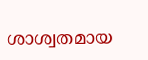ശാശ്വതമായ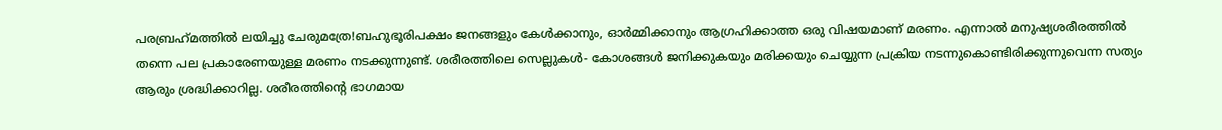പരബ്രഹ്‌മത്തില്‍ ലയിച്ചു ചേരുമത്രേ!ബഹുഭൂരിപക്ഷം ജനങ്ങളും കേള്‍ക്കാനും, ഓര്‍മ്മിക്കാനും ആഗ്രഹിക്കാത്ത ഒരു വിഷയമാണ്‌ മരണം. എന്നാല്‍ മനുഷ്യശരീരത്തില്‍ തന്നെ പല പ്രകാരേണയുള്ള മരണം നടക്കുന്നുണ്ട്‌. ശരീരത്തിലെ സെല്ലുകള്‍- കോശങ്ങള്‍ ജനിക്കുകയും മരിക്കയും ചെയ്യുന്ന പ്രക്രിയ നടന്നുകൊണ്ടിരിക്കുന്നുവെന്ന സത്യം ആരും ശ്രദ്ധിക്കാറില്ല. ശരീരത്തിന്റെ ഭാഗമായ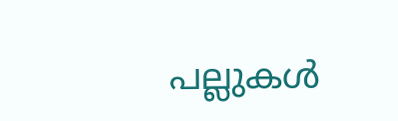പല്ലുകള്‍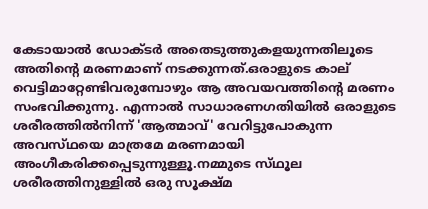കേടായാല്‍ ഡോക്‌ടര്‍ അതെടുത്തുകളയുന്നതിലൂടെ അതിന്റെ മരണമാണ്‌ നടക്കുന്നത്‌.ഒരാളുടെ കാല്‌ വെട്ടിമാറ്റേണ്ടിവരുമ്പോഴും ആ അവയവത്തിന്റെ മരണം സംഭവിക്കുന്നു. എന്നാല്‍ സാധാരണഗതിയില്‍ ഒരാളുടെ ശരീരത്തില്‍നിന്ന്‌ 'ആത്മാവ്‌' വേറിട്ടുപോകുന്ന അവസ്‌ഥയെ മാത്രമേ മരണമായി അംഗീകരിക്കപ്പെടുന്നുള്ളൂ.നമ്മുടെ സ്‌ഥൂല ശരീരത്തിനുള്ളില്‍ ഒരു സൂക്ഷ്‌മ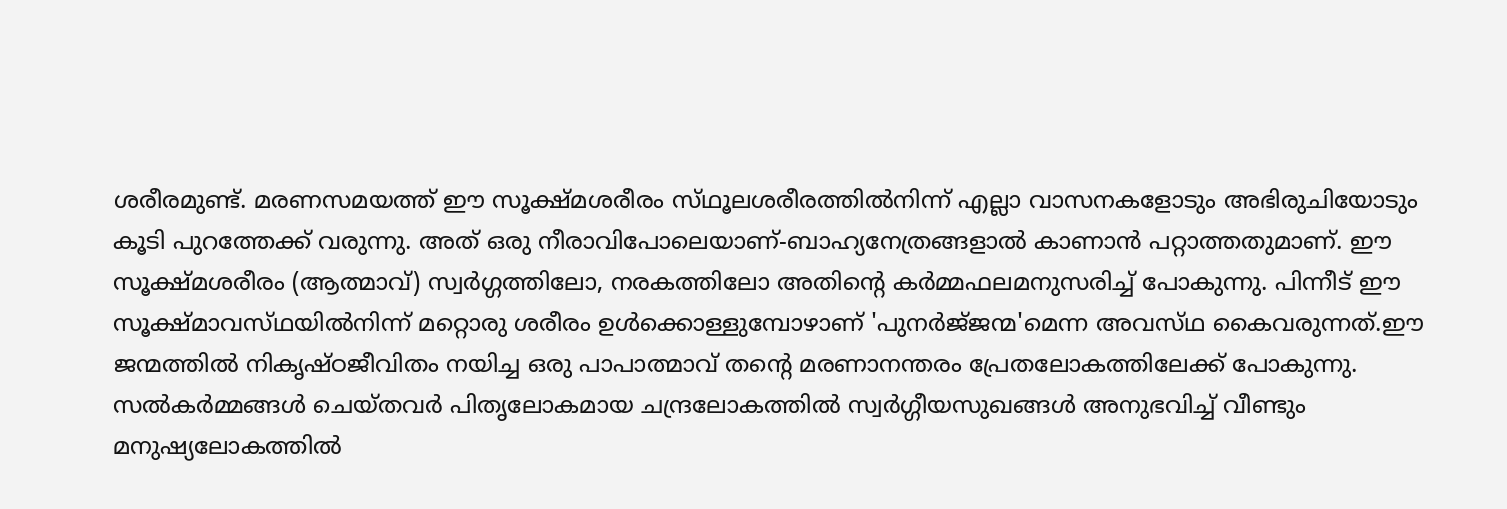ശരീരമുണ്ട്‌. മരണസമയത്ത്‌ ഈ സൂക്ഷ്‌മശരീരം സ്‌ഥൂലശരീരത്തില്‍നിന്ന്‌ എല്ലാ വാസനകളോടും അഭിരുചിയോടും കൂടി പുറത്തേക്ക്‌ വരുന്നു. അത്‌ ഒരു നീരാവിപോലെയാണ്‌-ബാഹ്യനേത്രങ്ങളാല്‍ കാണാന്‍ പറ്റാത്തതുമാണ്‌. ഈ സൂക്ഷ്‌മശരീരം (ആത്മാവ്‌) സ്വര്‍ഗ്ഗത്തിലോ, നരകത്തിലോ അതിന്റെ കര്‍മ്മഫലമനുസരിച്ച്‌ പോകുന്നു. പിന്നീട്‌ ഈ സൂക്ഷ്‌മാവസ്‌ഥയില്‍നിന്ന്‌ മറ്റൊരു ശരീരം ഉള്‍ക്കൊള്ളുമ്പോഴാണ്‌ 'പുനര്‍ജ്‌ജന്മ'മെന്ന അവസ്‌ഥ കൈവരുന്നത്‌.ഈ ജന്മത്തില്‍ നികൃഷ്‌ഠജീവിതം നയിച്ച ഒരു പാപാത്മാവ്‌ തന്റെ മരണാനന്തരം പ്രേതലോകത്തിലേക്ക്‌ പോകുന്നു. സല്‍കര്‍മ്മങ്ങള്‍ ചെയ്‌തവര്‍ പിതൃലോകമായ ചന്ദ്രലോകത്തില്‍ സ്വര്‍ഗ്ഗീയസുഖങ്ങള്‍ അനുഭവിച്ച്‌ വീണ്ടും മനുഷ്യലോകത്തില്‍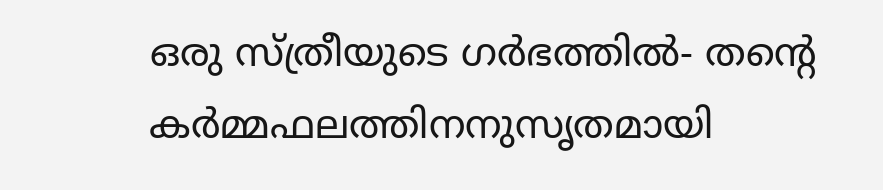ഒരു സ്‌ത്രീയുടെ ഗര്‍ഭത്തില്‍- തന്റെ കര്‍മ്മഫലത്തിനനുസൃതമായി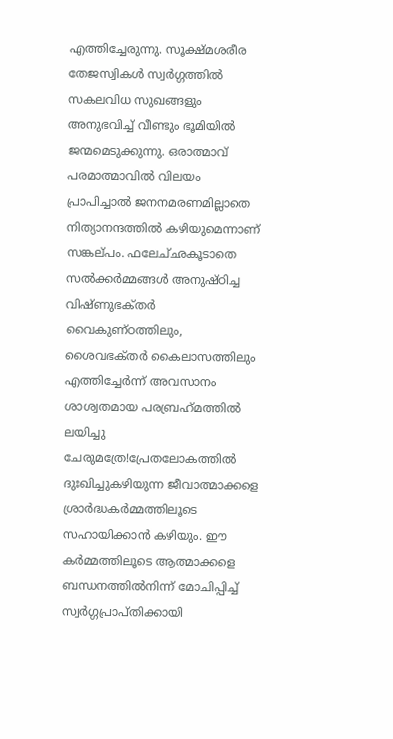എത്തിച്ചേരുന്നു. സൂക്ഷ്‌മശരീര തേജസ്വികള്‍ സ്വര്‍ഗ്ഗത്തില്‍ സകലവിധ സുഖങ്ങളും അനുഭവിച്ച്‌ വീണ്ടും ഭൂമിയില്‍ ജന്മമെടുക്കുന്നു. ഒരാത്മാവ്‌ പരമാത്മാവില്‍ വിലയം പ്രാപിച്ചാല്‍ ജനനമരണമില്ലാതെ നിത്യാനന്ദത്തില്‍ കഴിയുമെന്നാണ്‌ സങ്കല്‌പം. ഫലേച്‌ഛകൂടാതെ സല്‍ക്കര്‍മ്മങ്ങള്‍ അനുഷ്‌ഠിച്ച വിഷ്‌ണുഭക്‌തര്‍ വൈകുണ്‌ഠത്തിലും, ശൈവഭക്‌തര്‍ കൈലാസത്തിലും എത്തിച്ചേര്‍ന്ന്‌ അവസാനം ശാശ്വതമായ പരബ്രഹ്‌മത്തില്‍ ലയിച്ചു ചേരുമത്രേ!പ്രേതലോകത്തില്‍ ദുഃഖിച്ചുകഴിയുന്ന ജീവാത്മാക്കളെ ശ്രാര്‍ദ്ധകര്‍മ്മത്തിലൂടെ സഹായിക്കാന്‍ കഴിയും. ഈ കര്‍മ്മത്തിലൂടെ ആത്മാക്കളെ ബന്ധനത്തില്‍നിന്ന്‌ മോചിപ്പിച്ച്‌ സ്വര്‍ഗ്ഗപ്രാപ്‌തിക്കായി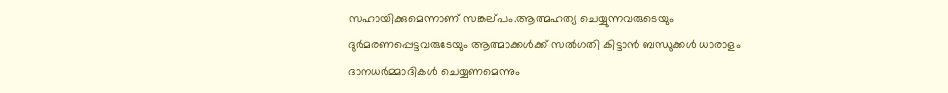സഹായിക്കുമെന്നാണ്‌ സങ്കല്‌പം.ആത്മഹത്യ ചെയ്യുന്നവരുടെയും ദുര്‍മരണപ്പെട്ടവരുടേയും ആത്മാക്കള്‍ക്ക്‌ സല്‍ഗതി കിട്ടാന്‍ ബന്ധുക്കള്‍ ധാരാളം ദാനധര്‍മ്മാദികള്‍ ചെയ്യണമെന്നും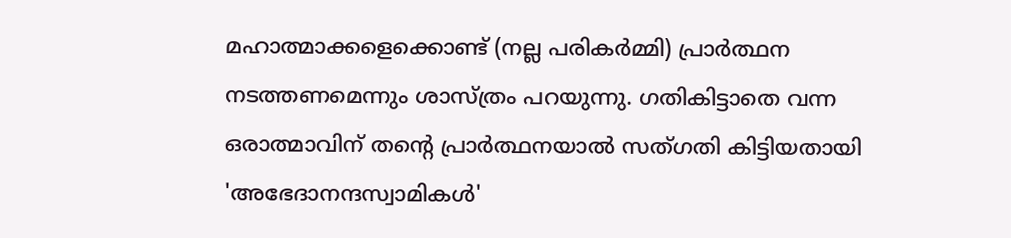മഹാത്മാക്കളെക്കൊണ്ട്‌ (നല്ല പരികര്‍മ്മി) പ്രാര്‍ത്ഥന നടത്തണമെന്നും ശാസ്‌ത്രം പറയുന്നു. ഗതികിട്ടാതെ വന്ന ഒരാത്മാവിന്‌ തന്റെ പ്രാര്‍ത്ഥനയാല്‍ സത്‌ഗതി കിട്ടിയതായി 'അഭേദാനന്ദസ്വാമികള്‍'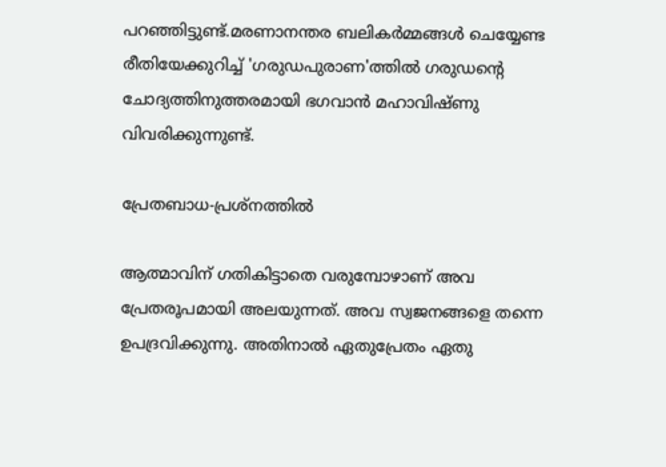പറഞ്ഞിട്ടുണ്ട്‌.മരണാനന്തര ബലികര്‍മ്മങ്ങള്‍ ചെയ്യേണ്ട രീതിയേക്കുറിച്ച്‌ 'ഗരുഡപുരാണ'ത്തില്‍ ഗരുഡന്റെ ചോദ്യത്തിനുത്തരമായി ഭഗവാന്‍ മഹാവിഷ്‌ണു വിവരിക്കുന്നുണ്ട്‌.

പ്രേതബാധ-പ്രശ്‌നത്തില്‍

ആത്മാവിന്‌ ഗതികിട്ടാതെ വരുമ്പോഴാണ്‌ അവ പ്രേതരൂപമായി അലയുന്നത്‌. അവ സ്വജനങ്ങളെ തന്നെ ഉപദ്രവിക്കുന്നു. അതിനാല്‍ ഏതുപ്രേതം ഏതു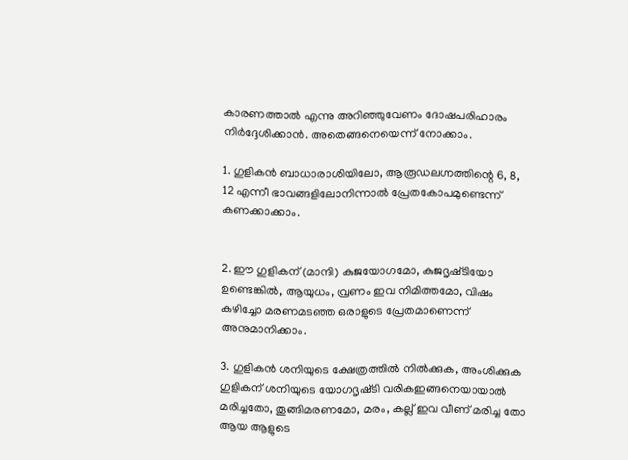കാരണത്താല്‍ എന്നു അറിഞ്ഞുവേണം ദോഷപരിഹാരം നിര്‍ദ്ദേശിക്കാന്‍. അതെങ്ങനെയെന്ന്‌ നോക്കാം.

1. ഗുളികന്‍ ബാധാരാശിയിലോ, ആരൂഡലഗ്നത്തിന്റെ 6, 8, 12 എന്നീ ഭാവങ്ങളിലോനിന്നാല്‍ പ്രേതകോപമുണ്ടെന്ന്‌ കണക്കാക്കാം.


2. ഈ ഗുളികന്‌ (മാന്ദി) കുജയോഗമോ, കുജദൃഷ്‌ടിയോ ഉണ്ടെങ്കില്‍, ആയുധം, വ്രണം ഇവ നിമിത്തമോ, വിഷം കഴിച്ചോ മരണമടഞ്ഞ ഒരാളുടെ പ്രേതമാണെന്ന്‌ അനുമാനിക്കാം.

3. ഗുളികന്‍ ശനിയുടെ ക്ഷേത്രത്തില്‍ നില്‍ക്കുക, അംശിക്കുക ഗുളികന്‌ ശനിയുടെ യോഗദൃഷ്‌ടി വരികഇങ്ങനെയായാല്‍ മരിച്ചതോ, തൂങ്ങിമരണമോ, മരം, കല്ല്‌ ഇവ വീണ്‌ മരിച്ച തോ ആയ ആളുടെ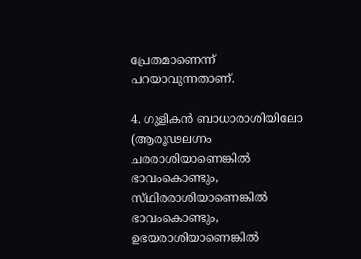പ്രേതമാണെന്ന്‌ പറയാവുന്നതാണ്‌.

4. ഗുളികന്‍ ബാധാരാശിയിലോ (ആരൂഢലഗ്നം ചരരാശിയാണെങ്കില്‍ ഭാവംകൊണ്ടും, സ്‌ഥിരരാശിയാണെങ്കില്‍ ഭാവംകൊണ്ടും, ഉഭയരാശിയാണെങ്കില്‍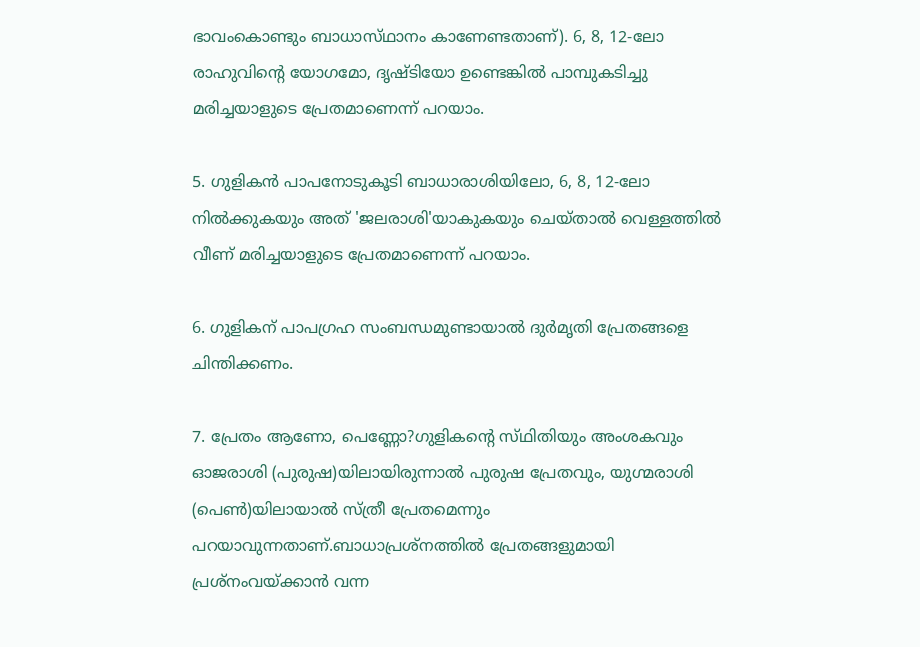ഭാവംകൊണ്ടും ബാധാസ്‌ഥാനം കാണേണ്ടതാണ്‌). 6, 8, 12-ലോ രാഹുവിന്റെ യോഗമോ, ദൃഷ്‌ടിയോ ഉണ്ടെങ്കില്‍ പാമ്പുകടിച്ചു മരിച്ചയാളുടെ പ്രേതമാണെന്ന്‌ പറയാം.

5. ഗുളികന്‍ പാപനോടുകൂടി ബാധാരാശിയിലോ, 6, 8, 12-ലോ നില്‍ക്കുകയും അത്‌ 'ജലരാശി'യാകുകയും ചെയ്‌താല്‍ വെള്ളത്തില്‍ വീണ്‌ മരിച്ചയാളുടെ പ്രേതമാണെന്ന്‌ പറയാം.

6. ഗുളികന്‌ പാപഗ്രഹ സംബന്ധമുണ്ടായാല്‍ ദുര്‍മൃതി പ്രേതങ്ങളെ ചിന്തിക്കണം.

7. പ്രേതം ആണോ, പെണ്ണോ?ഗുളികന്റെ സ്‌ഥിതിയും അംശകവും ഓജരാശി (പുരുഷ)യിലായിരുന്നാല്‍ പുരുഷ പ്രേതവും, യുഗ്മരാശി (പെണ്‍)യിലായാല്‍ സ്‌ത്രീ പ്രേതമെന്നും പറയാവുന്നതാണ്‌.ബാധാപ്രശ്‌നത്തില്‍ പ്രേതങ്ങളുമായി പ്രശ്‌നംവയ്‌ക്കാന്‍ വന്ന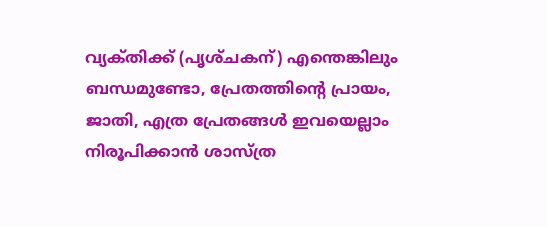വ്യക്‌തിക്ക്‌ (പൃശ്‌ചകന്‌) എന്തെങ്കിലും ബന്ധമുണ്ടോ, പ്രേതത്തിന്റെ പ്രായം, ജാതി, എത്ര പ്രേതങ്ങള്‍ ഇവയെല്ലാം നിരൂപിക്കാന്‍ ശാസ്‌ത്ര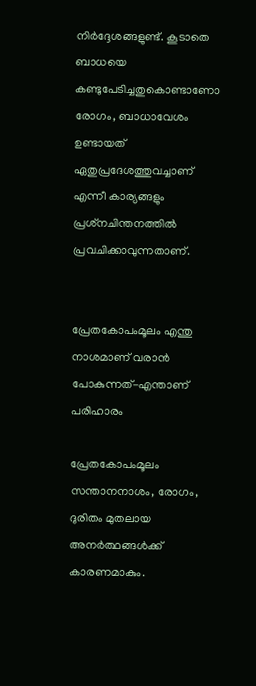നിര്‍ദ്ദേശങ്ങളുണ്ട്‌. കൂടാതെ ബാധയെ കണ്ടുപേടിച്ചതുകൊണ്ടാണോ രോഗം, ബാധാവേശം ഉണ്ടായത്‌ ഏതുപ്രദേശത്തുവച്ചാണ്‌ എന്നീ കാര്യങ്ങളും പ്രശ്‌നചിന്തനത്തില്‍ പ്രവചിക്കാവുന്നതാണ്‌.


പ്രേതകോപംമൂലം എന്തു നാശമാണ്‌ വരാന്‍ പോകുന്നത്‌-എന്താണ്‌ പരിഹാരം

പ്രേതകോപംമൂലം സന്താനനാശം, രോഗം, ദുരിതം മുതലായ അനര്‍ത്ഥങ്ങള്‍ക്ക്‌ കാരണമാകും.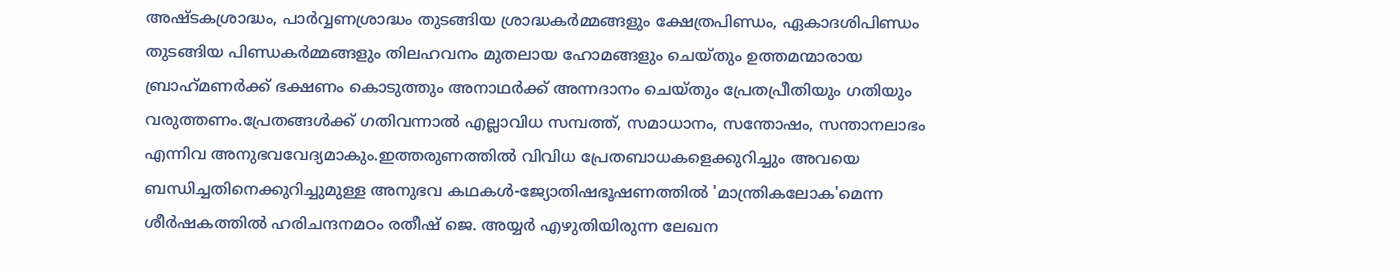അഷ്‌ടകശ്രാദ്ധം, പാര്‍വ്വണശ്രാദ്ധം തുടങ്ങിയ ശ്രാദ്ധകര്‍മ്മങ്ങളും ക്ഷേത്രപിണ്ഡം, ഏകാദശിപിണ്ഡം തുടങ്ങിയ പിണ്ഡകര്‍മ്മങ്ങളും തിലഹവനം മുതലായ ഹോമങ്ങളും ചെയ്‌തും ഉത്തമന്മാരായ ബ്രാഹ്‌മണര്‍ക്ക്‌ ഭക്ഷണം കൊടുത്തും അനാഥര്‍ക്ക്‌ അന്നദാനം ചെയ്‌തും പ്രേതപ്രീതിയും ഗതിയും വരുത്തണം.പ്രേതങ്ങള്‍ക്ക്‌ ഗതിവന്നാല്‍ എല്ലാവിധ സമ്പത്ത്‌, സമാധാനം, സന്തോഷം, സന്താനലാഭം എന്നിവ അനുഭവവേദ്യമാകും.ഇത്തരുണത്തില്‍ വിവിധ പ്രേതബാധകളെക്കുറിച്ചും അവയെ ബന്ധിച്ചതിനെക്കുറിച്ചുമുള്ള അനുഭവ കഥകള്‍-ജ്യോതിഷഭൂഷണത്തില്‍ 'മാന്ത്രികലോക'മെന്ന ശീര്‍ഷകത്തില്‍ ഹരിചന്ദനമഠം രതീഷ്‌ ജെ. അയ്യര്‍ എഴുതിയിരുന്ന ലേഖന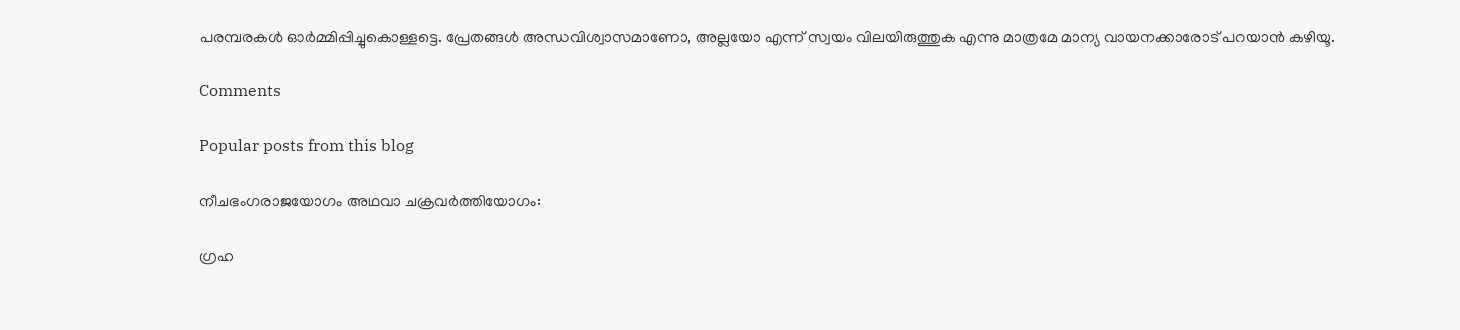പരമ്പരകള്‍ ഓര്‍മ്മിപ്പിച്ചുകൊള്ളട്ടെ. പ്രേതങ്ങള്‍ അന്ധവിശ്വാസമാണോ, അല്ലയോ എന്ന്‌ സ്വയം വിലയിരുത്തുക എന്നു മാത്രമേ മാന്യ വായനക്കാരോട്‌ പറയാന്‍ കഴിയൂ.

Comments

Popular posts from this blog

നീചഭംഗരാജയോഗം അഥവാ ചക്രവര്‍ത്തിയോഗം:

ഗ്രഹ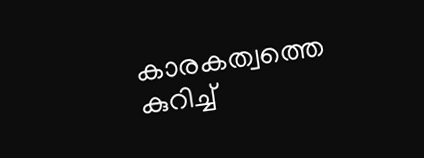കാരകത്വത്തെ കുറിച്ച്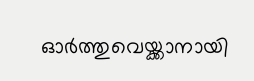ഓർത്തുവെയ്ക്കാനായി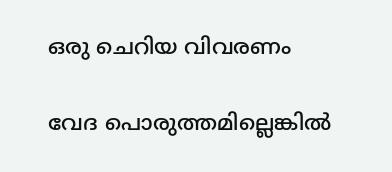ഒരു ചെറിയ വിവരണം

വേദ പൊരുത്തമില്ലെങ്കിൽ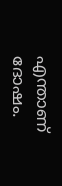എന്താണ് ദോഷം.